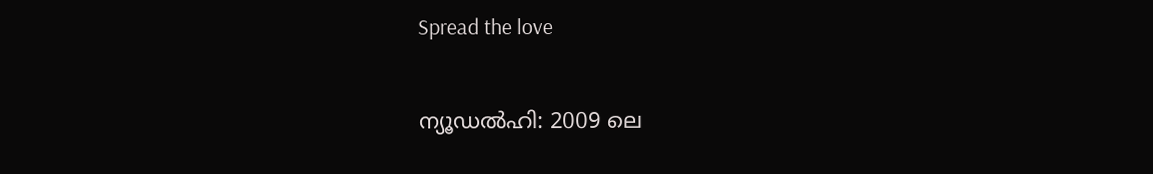Spread the love

ന്യൂഡൽഹി: 2009 ലെ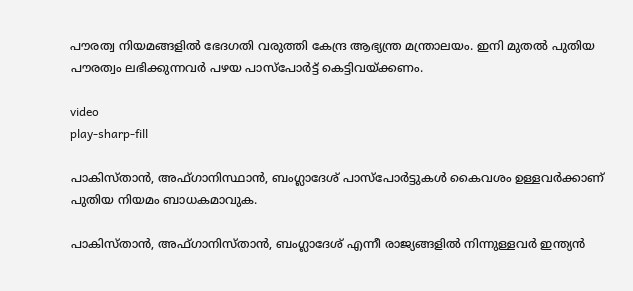പൗരത്വ നിയമങ്ങളില്‍ ഭേദഗതി വരുത്തി കേന്ദ്ര ആഭ്യന്ത്ര മന്ത്രാലയം. ഇനി മുതല്‍ പുതിയ പൗരത്വം ലഭിക്കുന്നവര്‍ പഴയ പാസ്‌പോര്‍ട്ട് കെട്ടിവയ്ക്കണം.

video
play-sharp-fill

പാകിസ്താന്‍, അഫ്ഗാനിസ്ഥാന്‍, ബംഗ്ലാദേശ് പാസ്‌പോര്‍ട്ടുകള്‍ കൈവശം ഉള്ളവര്‍ക്കാണ് പുതിയ നിയമം ബാധകമാവുക.

പാകിസ്താന്‍, അഫ്ഗാനിസ്താന്‍, ബംഗ്ലാദേശ് എന്നീ രാജ്യങ്ങളില്‍ നിന്നുള്ളവര്‍ ഇന്ത്യന്‍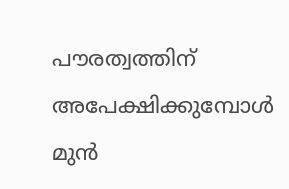പൗരത്വത്തിന് അപേക്ഷിക്കുമ്പോള്‍ മുന്‍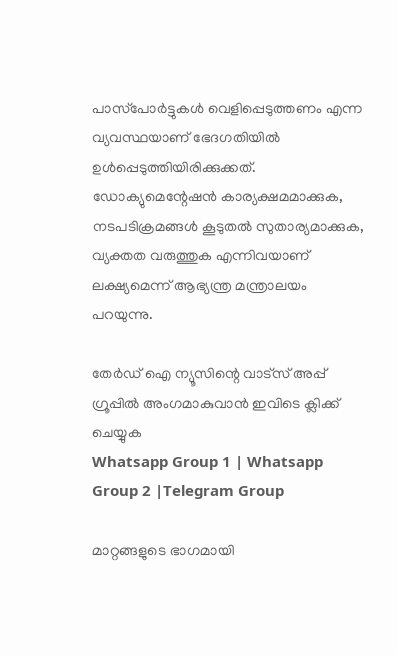പാസ്‌പോര്‍ട്ടുകള്‍ വെളിപ്പെടുത്തണം എന്ന വ്യവസ്ഥയാണ് ഭേദഗതിയില്‍ ഉള്‍പ്പെടുത്തിയിരിക്കുക്കത്. ഡോക്യുമെന്റേഷന്‍ കാര്യക്ഷമമാക്കുക, നടപടിക്രമങ്ങള്‍ കൂടുതല്‍ സുതാര്യമാക്കുക, വ്യക്തത വരുത്തുക എന്നിവയാണ് ലക്ഷ്യമെന്ന് ആഭ്യന്ത്ര മന്ത്രാലയം പറയുന്നു.

തേർഡ് ഐ ന്യൂസിന്റെ വാട്സ് അപ്പ് ഗ്രൂപ്പിൽ അംഗമാകുവാൻ ഇവിടെ ക്ലിക്ക് ചെയ്യുക
Whatsapp Group 1 | Whatsapp Group 2 |Telegram Group

മാറ്റങ്ങളുടെ ഭാഗമായി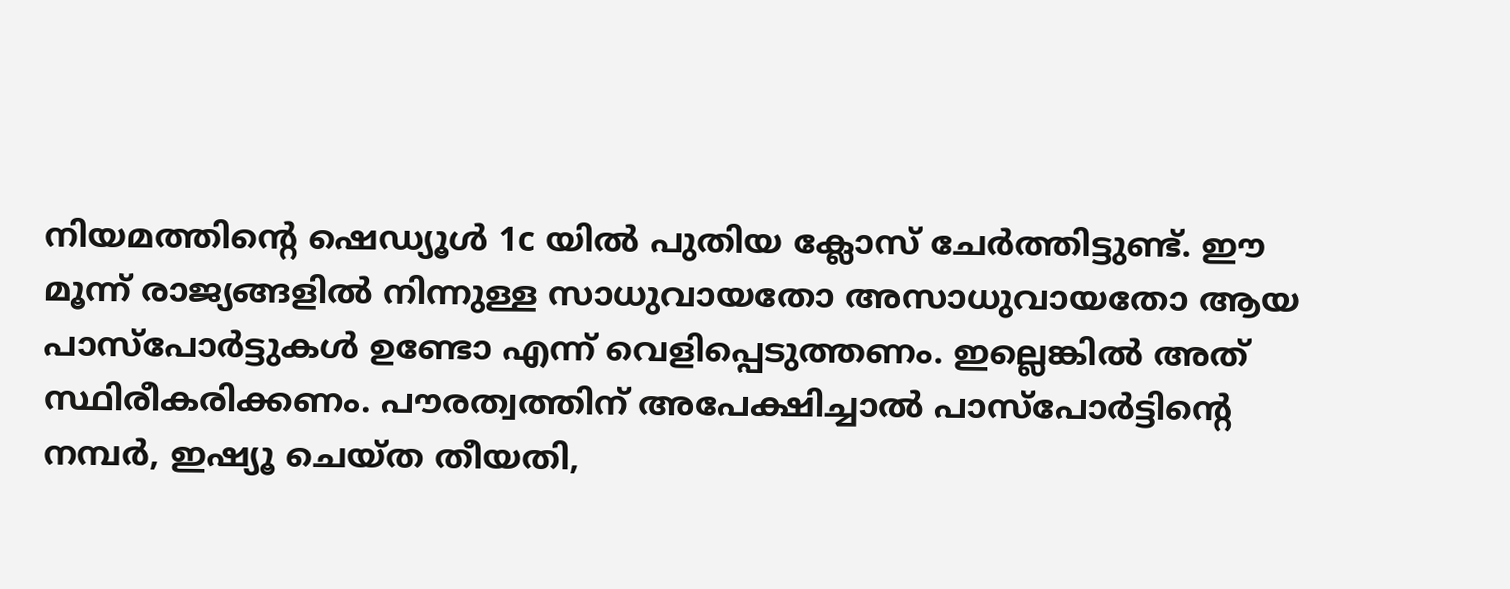നിയമത്തിന്റെ ഷെഡ്യൂള്‍ 1c യില്‍ പുതിയ ക്ലോസ് ചേര്‍ത്തിട്ടുണ്ട്. ഈ മൂന്ന് രാജ്യങ്ങളില്‍ നിന്നുള്ള സാധുവായതോ അസാധുവായതോ ആയ പാസ്‌പോര്‍ട്ടുകള്‍ ഉണ്ടോ എന്ന് വെളിപ്പെടുത്തണം. ഇല്ലെങ്കില്‍ അത് സ്ഥിരീകരിക്കണം. പൗരത്വത്തിന് അപേക്ഷിച്ചാല്‍ പാസ്‌പോര്‍ട്ടിന്റെ നമ്പര്‍, ഇഷ്യൂ ചെയ്ത തീയതി,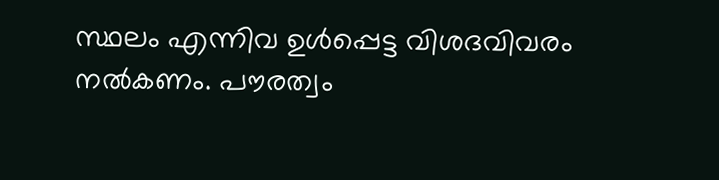സ്ഥലം എന്നിവ ഉള്‍പ്പെട്ട വിശദവിവരം നല്‍കണം. പൗരത്വം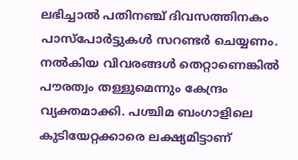ലഭിച്ചാല്‍ പതിനഞ്ച് ദിവസത്തിനകം പാസ്‌പോര്‍ട്ടുകള്‍ സറണ്ടര്‍ ചെയ്യണം. നല്‍കിയ വിവരങ്ങള്‍ തെറ്റാണെങ്കില്‍ പൗരത്വം തള്ളുമെന്നും കേന്ദ്രം വ്യക്തമാക്കി. പശ്ചിമ ബംഗാളിലെ കുടിയേറ്റക്കാരെ ലക്ഷ്യമിട്ടാണ്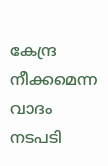കേന്ദ്ര നീക്കമെന്ന വാദം നടപടി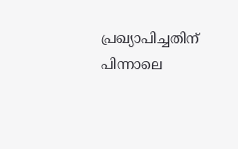പ്രഖ്യാപിച്ചതിന് പിന്നാലെ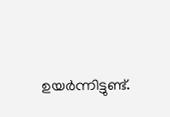ഉയര്‍ന്നിട്ടുണ്ട്.